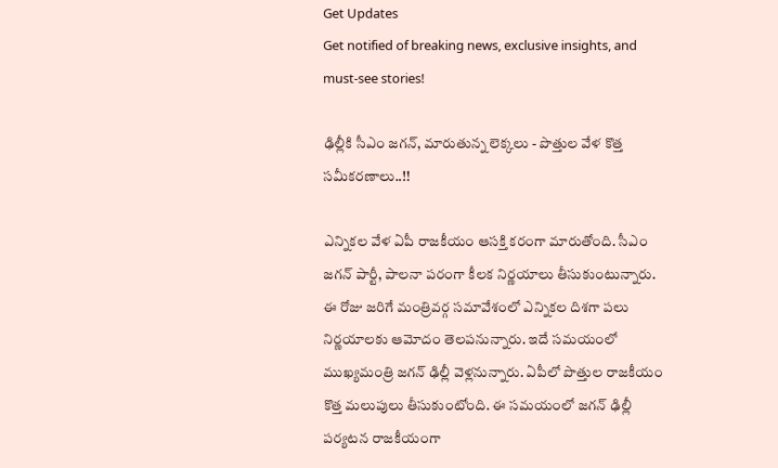Get Updates
Get notified of breaking news, exclusive insights, and must-see stories!

ఢిల్లీకి సీఎం జగన్, మారుతున్న లెక్కలు - పొత్తుల వేళ కొత్త సమీకరణాలు..!!

ఎన్నికల వేళ ఏపీ రాజకీయం ఆసక్తి కరంగా మారుతోంది. సీఎం జగన్ పార్టీ, పాలనా పరంగా కీలక నిర్ణయాలు తీసుకుంటున్నారు. ఈ రోజు జరిగే మంత్రివర్గ సమావేశంలో ఎన్నికల దిశగా పలు నిర్ణయాలకు ఆమోదం తెలపనున్నారు. ఇదే సమయంలో ముఖ్యమంత్రి జగన్ ఢిల్లీ వెళ్లనున్నారు. ఏపీలో పొత్తుల రాజకీయం కొత్త మలుపులు తీసుకుంటోంది. ఈ సమయంలో జగన్ ఢిల్లీ పర్యటన రాజకీయంగా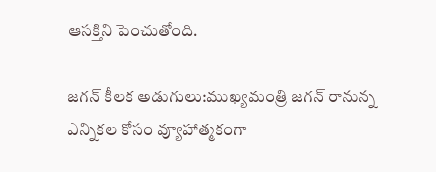ఆసక్తిని పెంచుతోంది.

జగన్ కీలక అడుగులు:ముఖ్యమంత్రి జగన్ రానున్న ఎన్నికల కోసం వ్యూహాత్మకంగా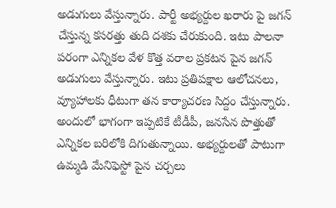అడుగులు వేస్తున్నారు. పార్టీ అభ్యర్దుల ఖరారు పై జగన్ చేస్తున్న కసరత్తు తుది దశకు చేరుకుంది. ఇటు పాలనా పరంగా ఎన్నికల వేళ కొత్త వరాల ప్రకటన పైన జగన్ అడుగులు వేస్తున్నారు. ఇటు ప్రతిపక్షాల ఆలోచనలు, వ్యూహాలకు ధీటుగా తన కార్యాచరణ సిద్దం చేస్తున్నారు. అందులో భాగంగా ఇప్పటికే టీడీపీ, జనసేన పొత్తుతో ఎన్నికల బరిలోకి దిగుతున్నాయి. అభ్యర్దులతో పాటుగా ఉమ్మడి మేనిఫెస్టో పైన చర్చలు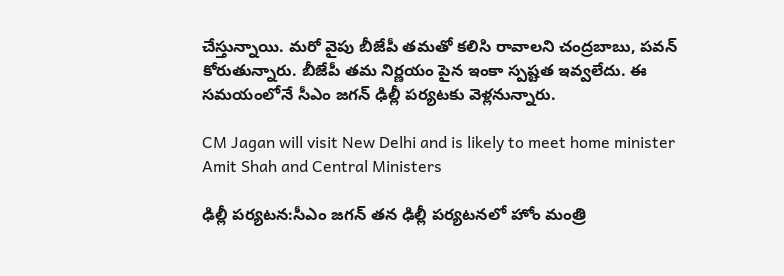చేస్తున్నాయి. మరో వైపు బీజేపీ తమతో కలిసి రావాలని చంద్రబాబు, పవన్ కోరుతున్నారు. బీజేపీ తమ నిర్ణయం పైన ఇంకా స్పష్టత ఇవ్వలేదు. ఈ సమయంలోనే సీఎం జగన్ ఢిల్లీ పర్యటకు వెళ్లనున్నారు.

CM Jagan will visit New Delhi and is likely to meet home minister Amit Shah and Central Ministers

ఢిల్లీ పర్యటన:సీఎం జగన్ తన ఢిల్లీ పర్యటనలో హోం మంత్రి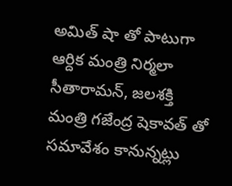అమిత్ షా తో పాటుగా ఆర్దిక మంత్రి నిర్మలా సీతారామన్, జలశక్తి మంత్రి గజేంద్ర షెకావత్ తో సమావేశం కానున్నట్లు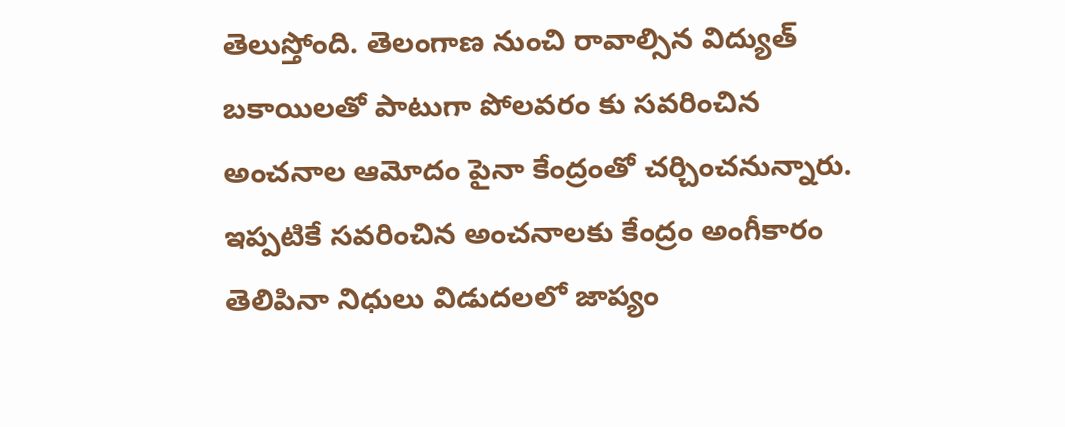తెలుస్తోంది. తెలంగాణ నుంచి రావాల్సిన విద్యుత్ బకాయిలతో పాటుగా పోలవరం కు సవరించిన అంచనాల ఆమోదం పైనా కేంద్రంతో చర్చించనున్నారు. ఇప్పటికే సవరించిన అంచనాలకు కేంద్రం అంగీకారం తెలిపినా నిధులు విడుదలలో జాప్యం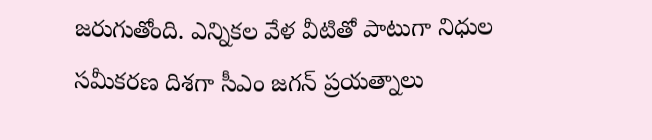జరుగుతోంది. ఎన్నికల వేళ వీటితో పాటుగా నిధుల సమీకరణ దిశగా సీఎం జగన్ ప్రయత్నాలు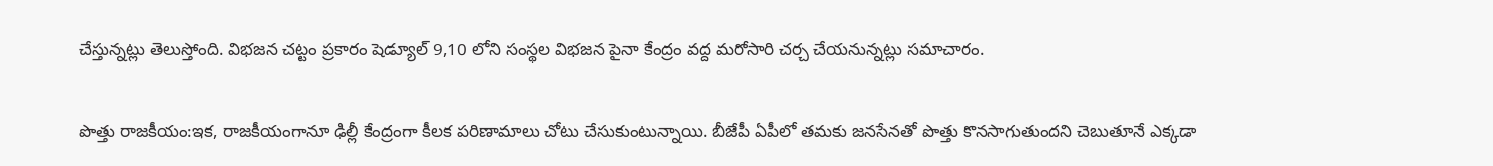చేస్తున్నట్లు తెలుస్తోంది. విభజన చట్టం ప్రకారం షెడ్యూల్ 9,10 లోని సంస్థల విభజన పైనా కేంద్రం వద్ద మరోసారి చర్చ చేయనున్నట్లు సమాచారం.

పొత్తు రాజకీయం:ఇక, రాజకీయంగానూ ఢిల్లీ కేంద్రంగా కీలక పరిణామాలు చోటు చేసుకుంటున్నాయి. బీజేపీ ఏపీలో తమకు జనసేనతో పొత్తు కొనసాగుతుందని చెబుతూనే ఎక్కడా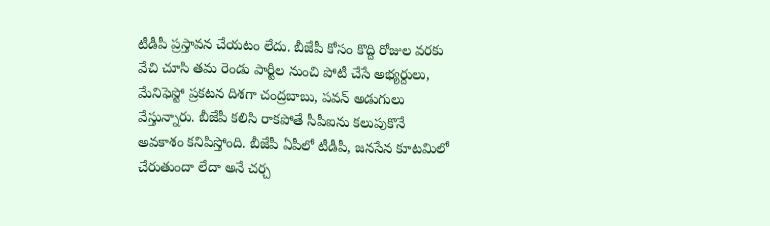టీడీపీ ప్రస్తావన చేయటం లేదు. బీజేపీ కోసం కొద్ది రోజుల వరకు వేచి చూసి తమ రెండు పార్టీల నుంచి పోటీ చేసే అభ్యర్దులు, మేనిఫెస్టో ప్రకటన దిశగా చంద్రబాబు, పవన్ అడుగులు వేస్తున్నారు. బీజేపీ కలిసి రాకపోతే సీపీఐను కలుపుకొనే అవకాశం కనిపిస్తోంది. బీజేపీ ఏపీలో టీడీపీ, జనసేన కూటమిలో చేరుతుందా లేదా అనే చర్చ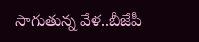సాగుతున్న వేళ..బీజేపీ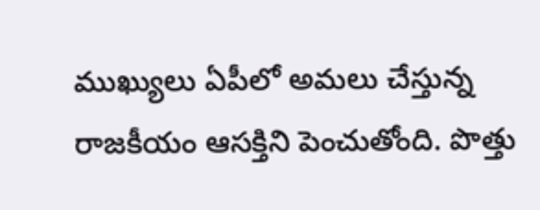ముఖ్యులు ఏపీలో అమలు చేస్తున్న రాజకీయం ఆసక్తిని పెంచుతోంది. పొత్తు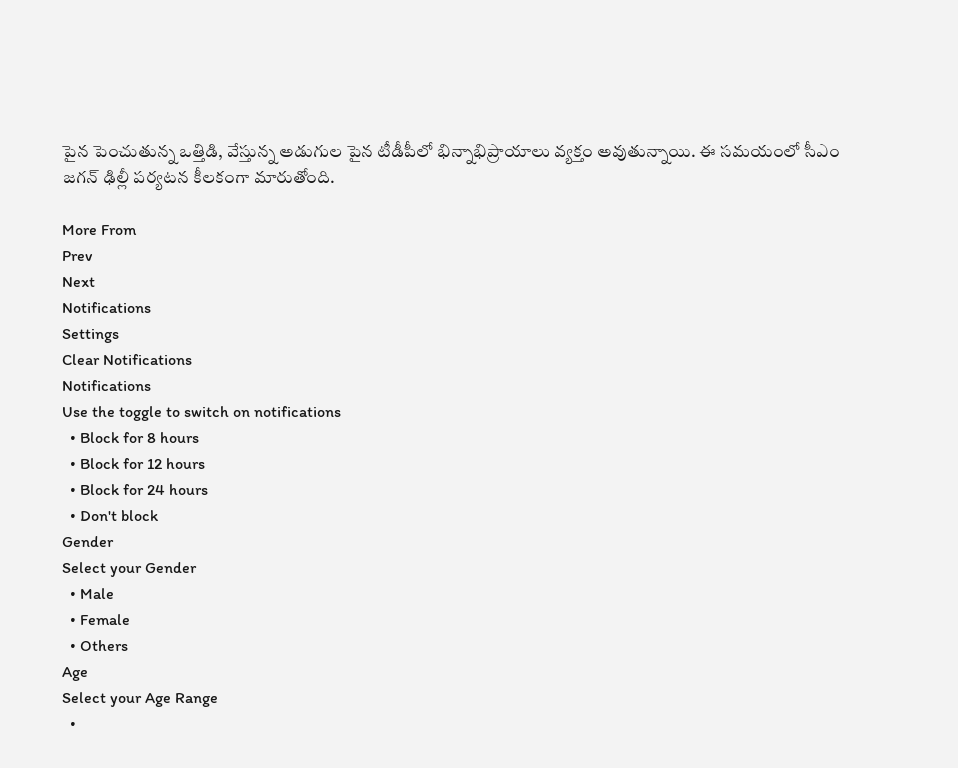పైన పెంచుతున్న ఒత్తిడి, వేస్తున్న అడుగుల పైన టీడీపీలో భిన్నాభిప్రాయాలు వ్యక్తం అవుతున్నాయి. ఈ సమయంలో సీఎం జగన్ ఢిల్లీ పర్యటన కీలకంగా మారుతోంది.

More From
Prev
Next
Notifications
Settings
Clear Notifications
Notifications
Use the toggle to switch on notifications
  • Block for 8 hours
  • Block for 12 hours
  • Block for 24 hours
  • Don't block
Gender
Select your Gender
  • Male
  • Female
  • Others
Age
Select your Age Range
  •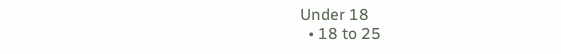Under 18
  • 18 to 25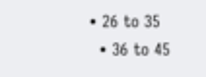• 26 to 35
  • 36 to 45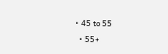• 45 to 55
  • 55+